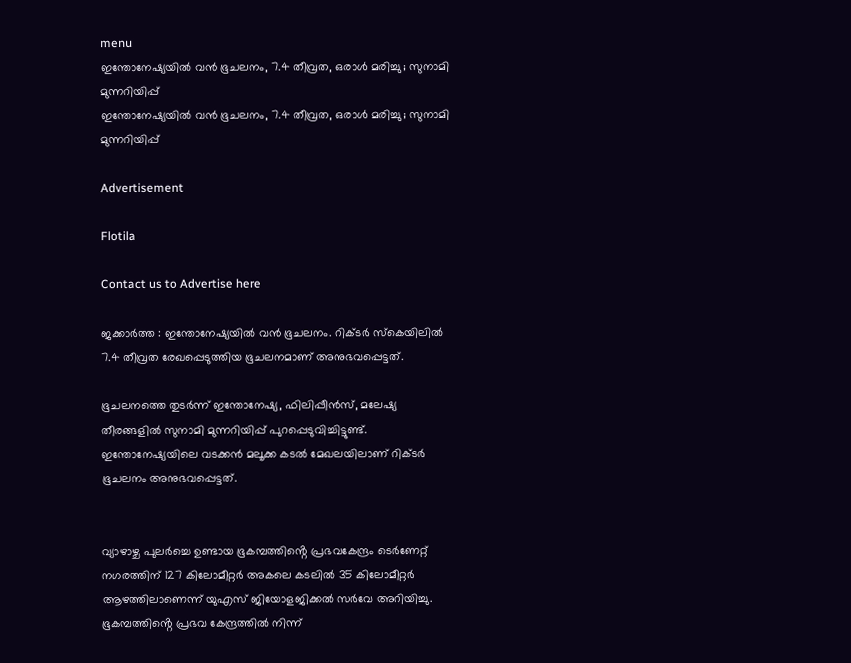menu
ഇന്തോനേഷ്യയില്‍ വൻ ഭൂചലനം, 7.4 തീവ്രത, ഒരാള്‍ മരിച്ചു ; സുനാമി മുന്നറിയിപ്പ്
ഇന്തോനേഷ്യയില്‍ വൻ ഭൂചലനം, 7.4 തീവ്രത, ഒരാള്‍ മരിച്ചു ; സുനാമി മുന്നറിയിപ്പ്

Advertisement

Flotila

Contact us to Advertise here

ജക്കാർത്ത : ഇന്തോനേഷ്യയില്‍ വൻ ഭൂചലനം. റിക്ടർ സ്കെയിലില്‍ 7.4 തീവ്രത രേഖപ്പെടുത്തിയ ഭൂചലനമാണ് അനുഭവപ്പെട്ടത്.

ഭൂചലനത്തെ തുടർന്ന് ഇന്തോനേഷ്യ, ഫിലിപ്പീൻസ്, മലേഷ്യ തീരങ്ങളില്‍ സുനാമി മുന്നറിയിപ്പ് പുറപ്പെടുവിച്ചിട്ടുണ്ട്. ഇന്തോനേഷ്യയിലെ വടക്കൻ മലൂക്ക കടല്‍ മേഖലയിലാണ് റിക്ടർ ഭൂചലനം അനുഭവപ്പെട്ടത്.


വ്യാഴാഴ്ച പുലർച്ചെ ഉണ്ടായ ഭൂകമ്പത്തിൻ്റെ പ്രഭവകേന്ദ്രം ടെർണേറ്റ് നഗരത്തിന് 127 കിലോമീറ്റർ അകലെ കടലില്‍ 35 കിലോമീറ്റർ ആഴത്തിലാണെന്ന് യുഎസ് ജിയോളജിക്കല്‍ സർവേ അറിയിച്ചു. ഭൂകമ്പത്തിൻ്റെ പ്രഭവ കേന്ദ്രത്തില്‍ നിന്ന്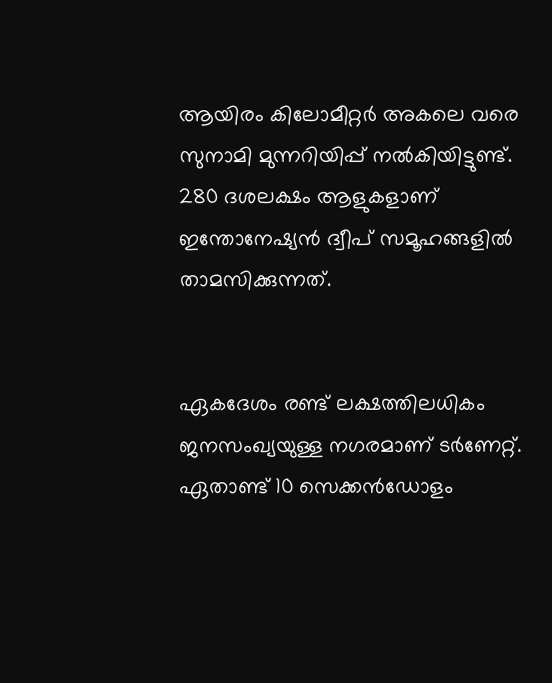ആയിരം കിലോമീറ്റർ അകലെ വരെ സുനാമി മുന്നറിയിപ്പ് നല്‍കിയിട്ടുണ്ട്. 280 ദശലക്ഷം ആളുകളാണ് ഇന്തോനേഷ്യൻ ദ്വീപ് സമൂഹങ്ങളില്‍ താമസിക്കുന്നത്.


ഏകദേശം രണ്ട് ലക്ഷത്തിലധികം ജനസംഖ്യയുള്ള നഗരമാണ് ടര്‍ണേറ്റ്. ഏതാണ്ട് 10 സെക്കന്‍ഡോളം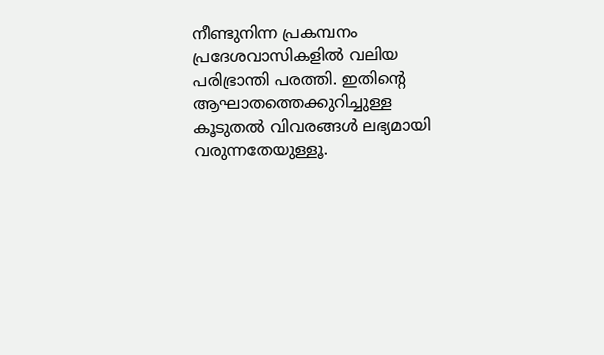നീണ്ടുനിന്ന പ്രകമ്പനം പ്രദേശവാസികളില്‍ വലിയ പരിഭ്രാന്തി പരത്തി. ഇതിൻ്റെ ആഘാതത്തെക്കുറിച്ചുള്ള കൂടുതല്‍ വിവരങ്ങള്‍ ലഭ്യമായി വരുന്നതേയുള്ളൂ.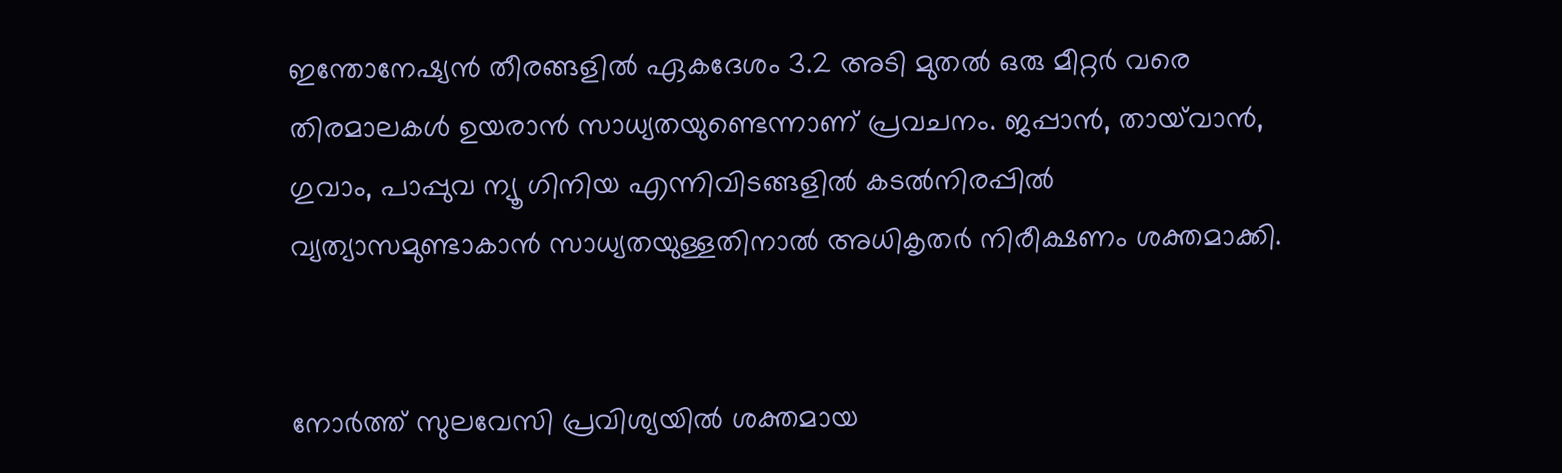ഇന്തോനേഷ്യൻ തീരങ്ങളില്‍ ഏകദേശം 3.2 അടി മുതല്‍ ഒരു മീറ്റർ വരെ തിരമാലകള്‍ ഉയരാൻ സാധ്യതയുണ്ടെന്നാണ് പ്രവചനം. ജപ്പാൻ, തായ്‌വാൻ, ഗുവാം, പാപ്പുവ ന്യൂ ഗിനിയ എന്നിവിടങ്ങളില്‍ കടല്‍നിരപ്പില്‍ വ്യത്യാസമുണ്ടാകാൻ സാധ്യതയുള്ളതിനാല്‍ അധികൃതർ നിരീക്ഷണം ശക്തമാക്കി.


നോർത്ത് സുലവേസി പ്രവിശ്യയില്‍ ശക്തമായ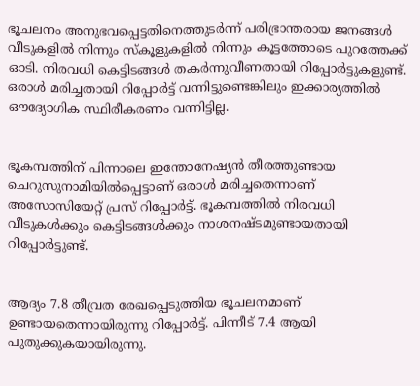ഭൂചലനം അനുഭവപ്പെട്ടതിനെത്തുടർന്ന് പരിഭ്രാന്തരായ ജനങ്ങള്‍ വീടുകളില്‍ നിന്നും സ്കൂളുകളില്‍ നിന്നും കൂട്ടത്തോടെ പുറത്തേക്ക് ഓടി. നിരവധി കെട്ടിടങ്ങള്‍ തകർന്നുവീണതായി റിപ്പോർട്ടുകളുണ്ട്. ഒരാള്‍ മരിച്ചതായി റിപ്പോർട്ട് വന്നിട്ടുണ്ടെങ്കിലും ഇക്കാര്യത്തില്‍ ഔദ്യോഗിക സ്ഥിരീകരണം വന്നിട്ടില്ല.


ഭൂകമ്പത്തിന് പിന്നാലെ ഇന്തോനേഷ്യന്‍ തീരത്തുണ്ടായ ചെറുസുനാമിയില്‍പ്പെട്ടാണ് ഒരാള്‍ മരിച്ചതെന്നാണ് അസോസിയേറ്റ് പ്രസ് റിപ്പോര്‍ട്ട്. ഭൂകമ്പത്തില്‍ നിരവധി വീടുകള്‍ക്കും കെട്ടിടങ്ങള്‍ക്കും നാശനഷ്ടമുണ്ടായതായി റിപ്പോര്‍ട്ടുണ്ട്.


ആദ്യം 7.8 തീവ്രത രേഖപ്പെടുത്തിയ ഭൂചലനമാണ് ഉണ്ടായതെന്നായിരുന്നു റിപ്പോർട്ട്. പിന്നീട് 7.4 ആയി പുതുക്കുകയായിരുന്നു.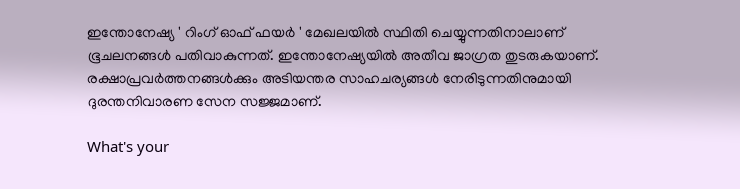ഇന്തോനേഷ്യ ' റിംഗ് ഓഫ് ഫയർ ' മേഖലയില്‍ സ്ഥിതി ചെയ്യുന്നതിനാലാണ് ഭൂചലനങ്ങള്‍ പതിവാകുന്നത്. ഇന്തോനേഷ്യയില്‍ അതീവ ജാഗ്രത തുടരുകയാണ്. രക്ഷാപ്രവർത്തനങ്ങള്‍ക്കും അടിയന്തര സാഹചര്യങ്ങള്‍ നേരിടുന്നതിനുമായി ദുരന്തനിവാരണ സേന സജ്ജമാണ്.

What's your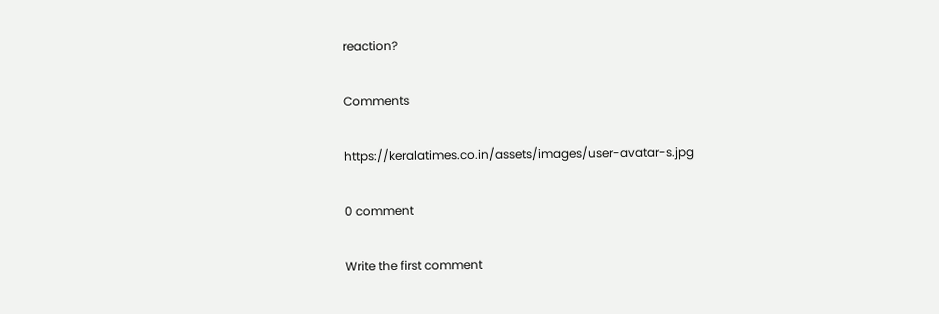reaction?

Comments

https://keralatimes.co.in/assets/images/user-avatar-s.jpg

0 comment

Write the first comment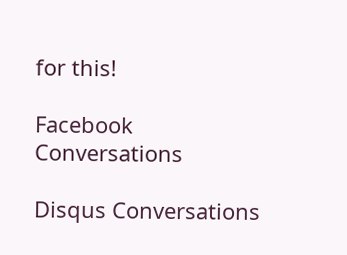for this!

Facebook Conversations

Disqus Conversations